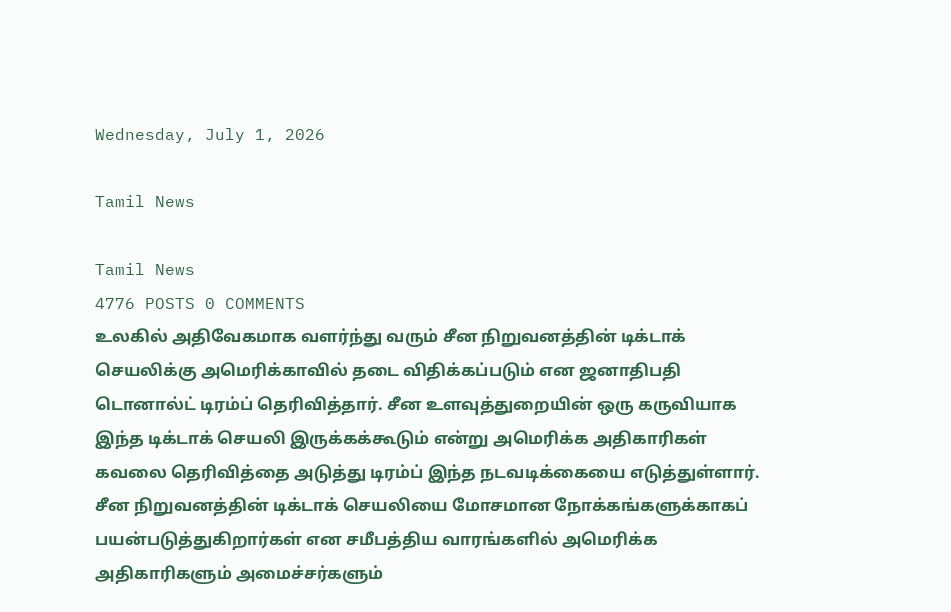Wednesday, July 1, 2026

Tamil News

Tamil News
4776 POSTS 0 COMMENTS
உலகில் அதிவேகமாக வளர்ந்து வரும் சீன நிறுவனத்தின் டிக்டாக் செயலிக்கு அமெரிக்காவில் தடை விதிக்கப்படும் என ஜனாதிபதி டொனால்ட் டிரம்ப் தெரிவித்தார். சீன உளவுத்துறையின் ஒரு கருவியாக இந்த டிக்டாக் செயலி இருக்கக்கூடும் என்று அமெரிக்க அதிகாரிகள் கவலை தெரிவித்தை அடுத்து டிரம்ப் இந்த நடவடிக்கையை எடுத்துள்ளார். சீன நிறுவனத்தின் டிக்டாக் செயலியை மோசமான நோக்கங்களுக்காகப் பயன்படுத்துகிறார்கள் என சமீபத்திய வாரங்களில் அமெரிக்க அதிகாரிகளும் அமைச்சர்களும்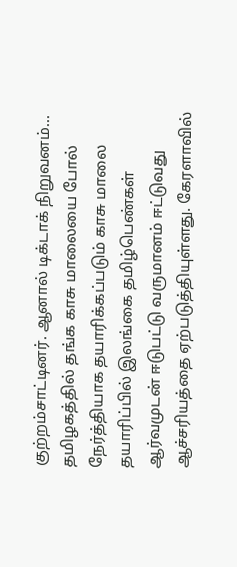குற்றம்சாட்டினர். ஆனால் டிக்டாக் நிறுவனம்...
தமிழகத்தில் தங்க காசு மாலையை போல் நேர்த்தியாக தயாரிக்கப்படும் காசு மாலை தயாரிப்பில் இலங்கை தமிழ்பெண்கள் ஆர்வமுடன் ஈடுபட்டு வருமானம் ஈட்டுவது ஆச்சரியத்தை ஏற்படுத்தியுள்ளது. கேரளாவில்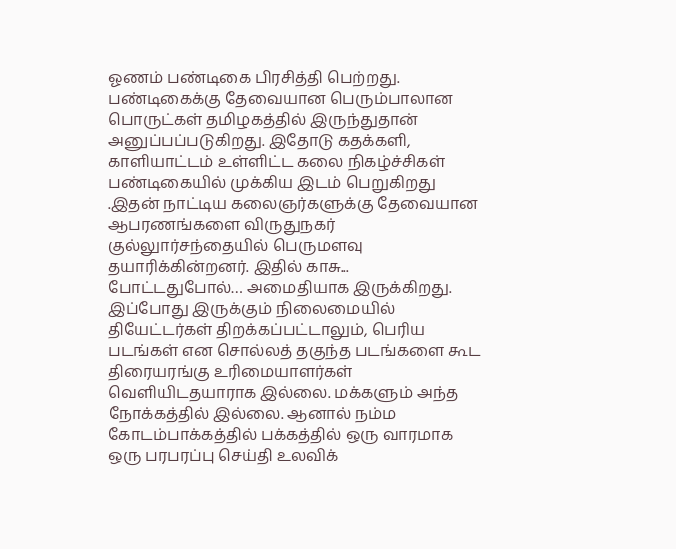ஓணம் பண்டிகை பிரசித்தி பெற்றது. பண்டிகைக்கு தேவையான பெரும்பாலான பொருட்கள் தமிழகத்தில் இருந்துதான் அனுப்பப்படுகிறது. இதோடு கதக்களி, காளியாட்டம் உள்ளிட்ட கலை நிகழ்ச்சிகள் பண்டிகையில் முக்கிய இடம் பெறுகிறது .இதன் நாட்டிய கலைஞர்களுக்கு தேவையான ஆபரணங்களை விருதுநகர் குல்லுார்சந்தையில் பெருமளவு தயாரிக்கின்றனர். இதில் காசு...
போட்டதுபோல்… அமைதியாக இருக்கிறது. இப்போது இருக்கும் நிலைமையில் தியேட்டர்கள் திறக்கப்பட்டாலும், பெரிய படங்கள் என சொல்லத் தகுந்த படங்களை கூட திரையரங்கு உரிமையாளர்கள் வெளியிடதயாராக இல்லை. மக்களும் அந்த நோக்கத்தில் இல்லை. ஆனால் நம்ம கோடம்பாக்கத்தில் பக்கத்தில் ஒரு வாரமாக ஒரு பரபரப்பு செய்தி உலவிக்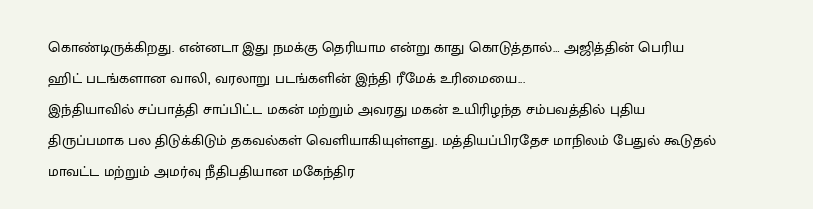கொண்டிருக்கிறது. என்னடா இது நமக்கு தெரியாம என்று காது கொடுத்தால்… அஜித்தின் பெரிய ஹிட் படங்களான வாலி, வரலாறு படங்களின் இந்தி ரீமேக் உரிமையை...
இந்தியாவில் சப்பாத்தி சாப்பிட்ட மகன் மற்றும் அவரது மகன் உயிரிழந்த சம்பவத்தில் புதிய திருப்பமாக பல திடுக்கிடும் தகவல்கள் வெளியாகியுள்ளது. மத்தியப்பிரதேச மாநிலம் பேதுல் கூடுதல் மாவட்ட மற்றும் அமர்வு நீதிபதியான மகேந்திர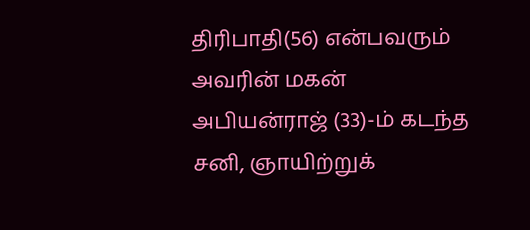திரிபாதி(56) என்பவரும் அவரின் மகன் அபியன்ராஜ் (33)-ம் கடந்த சனி, ஞாயிற்றுக்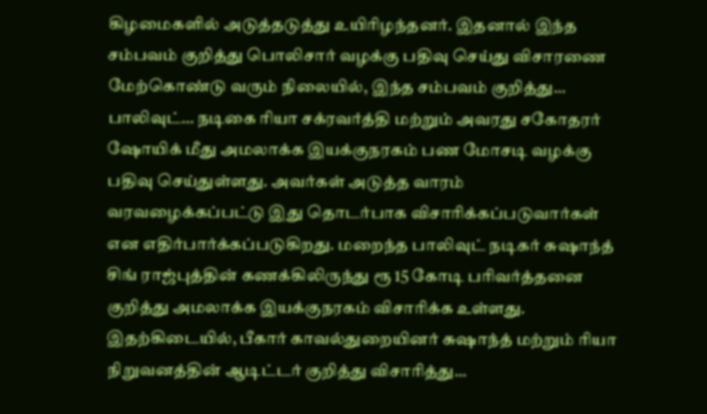கிழமைகளில் அடுத்தடுத்து உயிரிழந்தனர். இதனால் இந்த சம்பவம் குறித்து பொலிசார் வழக்கு பதிவு செய்து விசாரணை மேற்கொண்டு வரும் நிலையில், இந்த சம்பவம் குறித்து...
பாலிவுட்… நடிகை ரியா சக்ரவர்த்தி மற்றும் அவரது சகோதரர் ஷோயிக் மீது அமலாக்க இயக்குநரகம் பண மோசடி வழக்கு பதிவு செய்துள்ளது. அவர்கள் அடுத்த வாரம் வரவழைக்கப்பட்டு இது தொடர்பாக விசாரிக்கப்படுவார்கள் என எதிர்பார்க்கப்படுகிறது. மறைந்த பாலிவுட் நடிகர் சுஷாந்த் சிங் ராஜ்புத்தின் கணக்கிலிருந்து ரூ 15 கோடி பரிவர்த்தனை குறித்து அமலாக்க இயக்குநரகம் விசாரிக்க உள்ளது. இதற்கிடையில், பீகார் காவல்துறையினர் சுஷாந்த் மற்றும் ரியா நிறுவனத்தின் ஆடிட்டர் குறித்து விசாரித்து...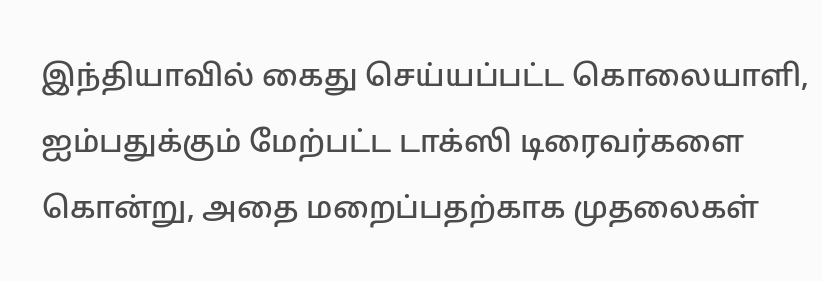இந்தியாவில் கைது செய்யப்பட்ட கொலையாளி, ஐம்பதுக்கும் மேற்பட்ட டாக்ஸி டிரைவர்களை கொன்று, அதை மறைப்பதற்காக முதலைகள்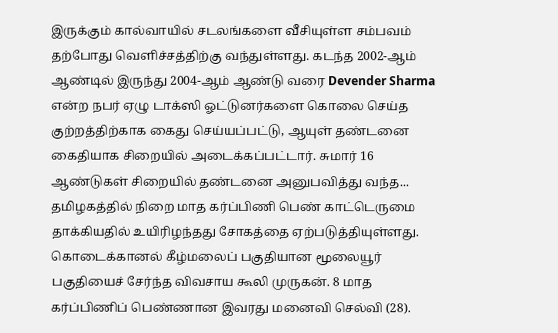இருக்கும் கால்வாயில் சடலங்களை வீசியுள்ள சம்பவம் தற்போது வெளிச்சத்திற்கு வந்துள்ளது. கடந்த 2002-ஆம் ஆண்டில் இருந்து 2004-ஆம் ஆண்டு வரை Devender Sharma என்ற நபர் ஏழு டாக்ஸி ஓட்டுனர்களை கொலை செய்த குற்றத்திற்காக கைது செய்யப்பட்டு, ஆயுள் தண்டனை கைதியாக சிறையில் அடைக்கப்பட்டார். சுமார் 16 ஆண்டுகள் சிறையில் தண்டனை அனுபவித்து வந்த...
தமிழகத்தில் நிறை மாத கர்ப்பிணி பெண் காட்டெருமை தாக்கியதில் உயிரிழந்தது சோகத்தை ஏற்படுத்தியுள்ளது. கொடைக்கானல் கீழ்மலைப் பகுதியான மூலையூர் பகுதியைச் சேர்ந்த விவசாய கூலி முருகன். 8 மாத கர்ப்பிணிப் பெண்ணான இவரது மனைவி செல்வி (28).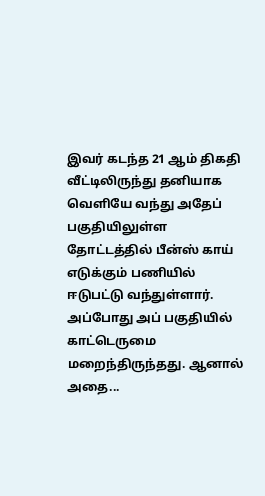இவர் கடந்த 21 ஆம் திகதி வீட்டிலிருந்து தனியாக வெளியே வந்து அதேப் பகுதியிலுள்ள தோட்டத்தில் பீன்ஸ் காய் எடுக்கும் பணியில் ஈடுபட்டு வந்துள்ளார். அப்போது அப் பகுதியில் காட்டெருமை மறைந்திருந்தது. ஆனால் அதை...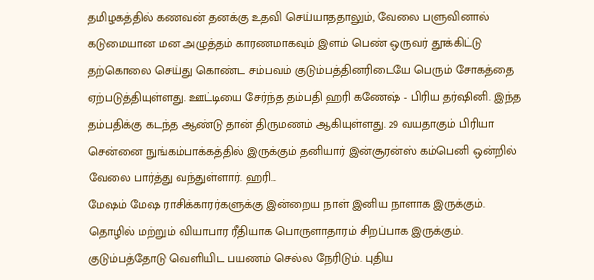தமிழகத்தில் கணவன் தனக்கு உதவி செய்யாததாலும், வேலை பளுவினால் கடுமையான மன அழுத்தம் காரணமாகவும் இளம் பெண் ஒருவர் தூக்கிட்டு தற்கொலை செய்து கொண்ட சம்பவம் குடும்பத்தினரிடையே பெரும் சோகத்தை ஏற்படுத்தியுள்ளது. ஊட்டியை சேர்ந்த தம்பதி ஹரி கணேஷ் - பிரிய தர்ஷினி. இந்த தம்பதிக்கு கடந்த ஆண்டு தான் திருமணம் ஆகியுள்ளது. 29 வயதாகும் பிரியா சென்னை நுங்கம்பாக்கத்தில் இருக்கும் தனியார் இன்சூரன்ஸ் கம்பெனி ஒன்றில் வேலை பார்த்து வந்துள்ளார். ஹரி...
மேஷம் மேஷ ராசிக்காரர்களுக்கு இன்றைய நாள் இனிய நாளாக இருக்கும். தொழில் மற்றும் வியாபார ரீதியாக பொருளாதாரம் சிறப்பாக இருக்கும். குடும்பத்தோடு வெளியிட பயணம் செல்ல நேரிடும். புதிய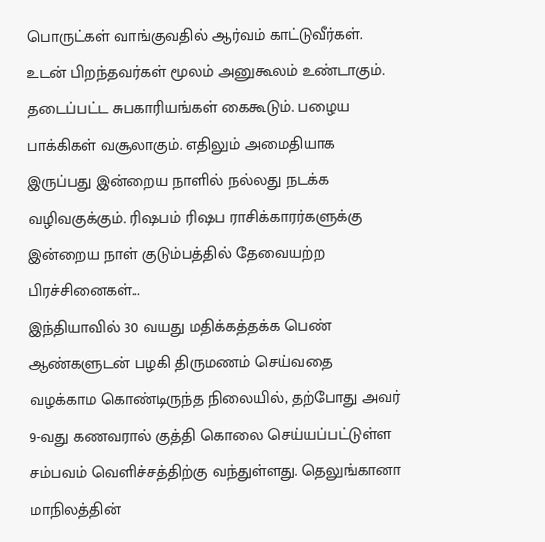பொருட்கள் வாங்குவதில் ஆர்வம் காட்டுவீர்கள். உடன் பிறந்தவர்கள் மூலம் அனுகூலம் உண்டாகும். தடைப்பட்ட சுபகாரியங்கள் கைகூடும். பழைய பாக்கிகள் வசூலாகும். எதிலும் அமைதியாக இருப்பது இன்றைய நாளில் நல்லது நடக்க வழிவகுக்கும். ரிஷபம் ரிஷப ராசிக்காரர்களுக்கு இன்றைய நாள் குடும்பத்தில் தேவையற்ற பிரச்சினைகள்...
இந்தியாவில் 30 வயது மதிக்கத்தக்க பெண் ஆண்களுடன் பழகி திருமணம் செய்வதை வழக்காம கொண்டிருந்த நிலையில், தற்போது அவர் 9-வது கணவரால் குத்தி கொலை செய்யப்பட்டுள்ள சம்பவம் வெளிச்சத்திற்கு வந்துள்ளது. தெலுங்கானா மாநிலத்தின்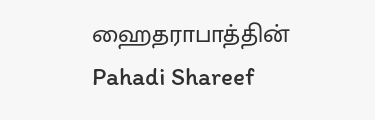ஹைதராபாத்தின் Pahadi Shareef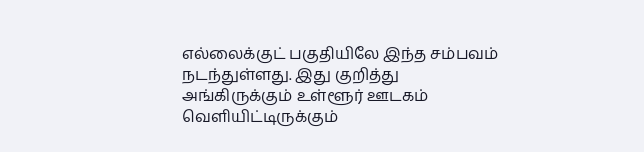எல்லைக்குட் பகுதியிலே இந்த சம்பவம் நடந்துள்ளது. இது குறித்து அங்கிருக்கும் உள்ளூர் ஊடகம் வெளியிட்டிருக்கும்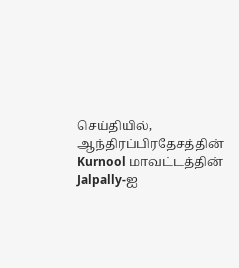செய்தியில், ஆந்திரப்பிரதேசத்தின் Kurnool மாவட்டத்தின் Jalpally-ஐ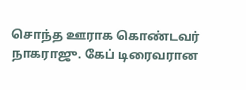சொந்த ஊராக கொண்டவர் நாகராஜு. கேப் டிரைவரான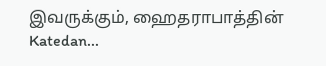இவருக்கும், ஹைதராபாத்தின் Katedan...